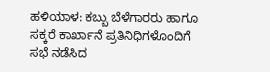ಹಳಿಯಾಳ: ಕಬ್ಬು ಬೆಳೆಗಾರರು ಹಾಗೂ ಸಕ್ಕರೆ ಕಾರ್ಖಾನೆ ಪ್ರತಿನಿಧಿಗಳೊಂದಿಗೆ ಸಭೆ ನಡೆಸಿದ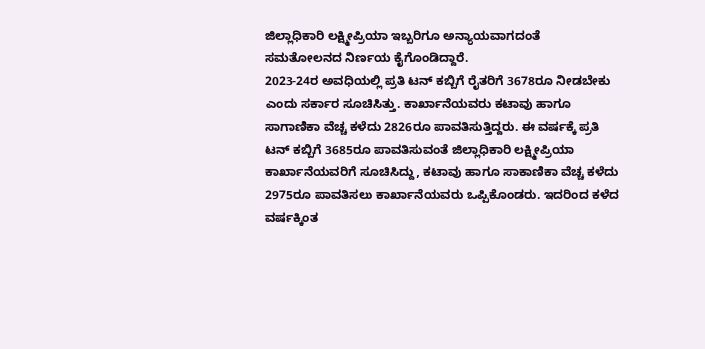ಜಿಲ್ಲಾಧಿಕಾರಿ ಲಕ್ಷ್ಮೀಪ್ರಿಯಾ ಇಬ್ಬರಿಗೂ ಅನ್ಯಾಯವಾಗದಂತೆ ಸಮತೋಲನದ ನಿರ್ಣಯ ಕೈಗೊಂಡಿದ್ದಾರೆ.
2023-24ರ ಅವಧಿಯಲ್ಲಿ ಪ್ರತಿ ಟನ್ ಕಬ್ಬಿಗೆ ರೈತರಿಗೆ 3678ರೂ ನೀಡಬೇಕು ಎಂದು ಸರ್ಕಾರ ಸೂಚಿಸಿತ್ತು. ಕಾರ್ಖಾನೆಯವರು ಕಟಾವು ಹಾಗೂ ಸಾಗಾಣಿಕಾ ವೆಚ್ಚ ಕಳೆದು 2826ರೂ ಪಾವತಿಸುತ್ತಿದ್ದರು. ಈ ವರ್ಷಕ್ಕೆ ಪ್ರತಿ ಟನ್ ಕಬ್ಬಿಗೆ 3685ರೂ ಪಾವತಿಸುವಂತೆ ಜಿಲ್ಲಾಧಿಕಾರಿ ಲಕ್ಷ್ಮೀಪ್ರಿಯಾ ಕಾರ್ಖಾನೆಯವರಿಗೆ ಸೂಚಿಸಿದ್ದು, ಕಟಾವು ಹಾಗೂ ಸಾಕಾಣಿಕಾ ವೆಚ್ಚ ಕಳೆದು 2975ರೂ ಪಾವತಿಸಲು ಕಾರ್ಖಾನೆಯವರು ಒಪ್ಪಿಕೊಂಡರು. ಇದರಿಂದ ಕಳೆದ ವರ್ಷಕ್ಕಿಂತ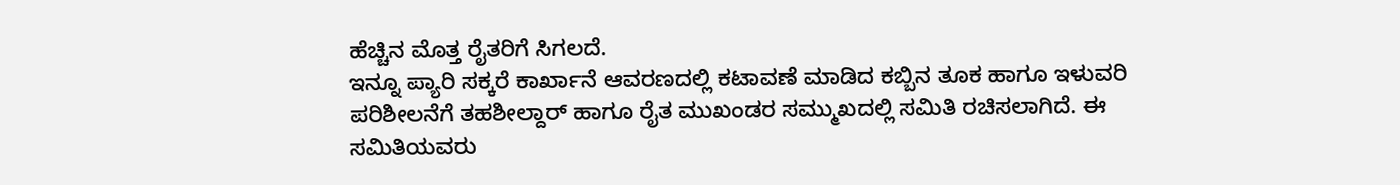ಹೆಚ್ಚಿನ ಮೊತ್ತ ರೈತರಿಗೆ ಸಿಗಲದೆ.
ಇನ್ನೂ ಪ್ಯಾರಿ ಸಕ್ಕರೆ ಕಾರ್ಖಾನೆ ಆವರಣದಲ್ಲಿ ಕಟಾವಣೆ ಮಾಡಿದ ಕಬ್ಬಿನ ತೂಕ ಹಾಗೂ ಇಳುವರಿ ಪರಿಶೀಲನೆಗೆ ತಹಶೀಲ್ದಾರ್ ಹಾಗೂ ರೈತ ಮುಖಂಡರ ಸಮ್ಮುಖದಲ್ಲಿ ಸಮಿತಿ ರಚಿಸಲಾಗಿದೆ. ಈ ಸಮಿತಿಯವರು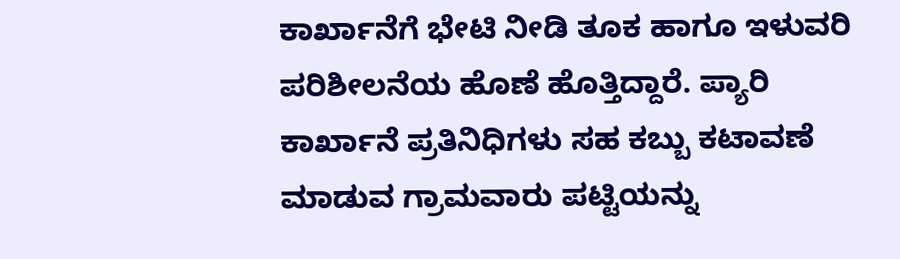ಕಾರ್ಖಾನೆಗೆ ಭೇಟಿ ನೀಡಿ ತೂಕ ಹಾಗೂ ಇಳುವರಿ ಪರಿಶೀಲನೆಯ ಹೊಣೆ ಹೊತ್ತಿದ್ದಾರೆ. ಪ್ಯಾರಿ ಕಾರ್ಖಾನೆ ಪ್ರತಿನಿಧಿಗಳು ಸಹ ಕಬ್ಬು ಕಟಾವಣೆ ಮಾಡುವ ಗ್ರಾಮವಾರು ಪಟ್ಟಿಯನ್ನು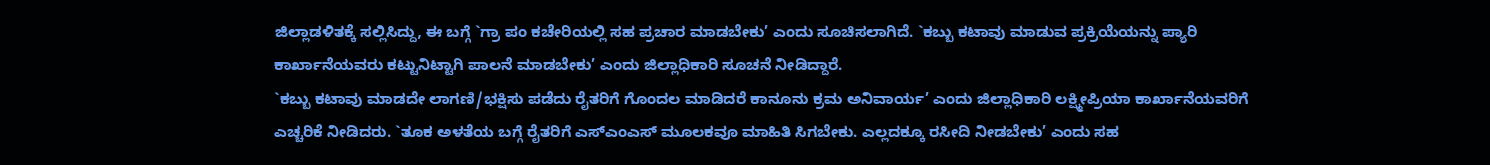ಜಿಲ್ಲಾಡಳಿತಕ್ಕೆ ಸಲ್ಲಿಸಿದ್ದು, ಈ ಬಗ್ಗೆ `ಗ್ರಾ ಪಂ ಕಚೇರಿಯಲ್ಲಿ ಸಹ ಪ್ರಚಾರ ಮಾಡಬೇಕು’ ಎಂದು ಸೂಚಿಸಲಾಗಿದೆ. `ಕಬ್ಬು ಕಟಾವು ಮಾಡುವ ಪ್ರಕ್ರಿಯೆಯನ್ನು ಪ್ಯಾರಿ ಕಾರ್ಖಾನೆಯವರು ಕಟ್ಟುನಿಟ್ಟಾಗಿ ಪಾಲನೆ ಮಾಡಬೇಕು’ ಎಂದು ಜಿಲ್ಲಾಧಿಕಾರಿ ಸೂಚನೆ ನೀಡಿದ್ದಾರೆ.
`ಕಬ್ಬು ಕಟಾವು ಮಾಡದೇ ಲಾಗಣಿ/ಭಕ್ಷಿಸು ಪಡೆದು ರೈತರಿಗೆ ಗೊಂದಲ ಮಾಡಿದರೆ ಕಾನೂನು ಕ್ರಮ ಅನಿವಾರ್ಯ’ ಎಂದು ಜಿಲ್ಲಾಧಿಕಾರಿ ಲಕ್ಷ್ಮೀಪ್ರಿಯಾ ಕಾರ್ಖಾನೆಯವರಿಗೆ ಎಚ್ಚರಿಕೆ ನೀಡಿದರು. `ತೂಕ ಅಳತೆಯ ಬಗ್ಗೆ ರೈತರಿಗೆ ಎಸ್ಎಂಎಸ್ ಮೂಲಕವೂ ಮಾಹಿತಿ ಸಿಗಬೇಕು. ಎಲ್ಲದಕ್ಕೂ ರಸೀದಿ ನೀಡಬೇಕು’ ಎಂದು ಸಹ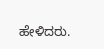ಹೇಳಿದರು.